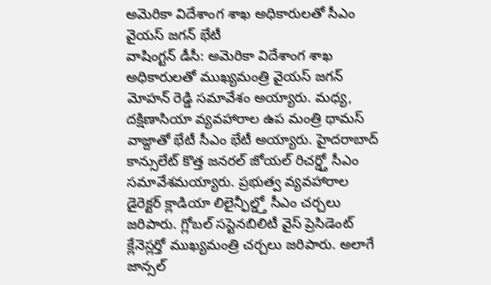అమెరికా విదేశాంగ శాఖ అధికారులతో సీఎం వైయస్ జగన్ భేటీ
వాషింగ్టన్ డీసీ: అమెరికా విదేశాంగ శాఖ అధికారులతో ముఖ్యమంత్రి వైయస్ జగన్ మోహన్ రెడ్డి సమావేశం అయ్యారు. మధ్య, దక్షిణాసియా వ్యవహారాల ఉప మంత్రి థామస్ వాజ్దాతో భేటీ సీఎం భేటీ అయ్యారు. హైదరాబాద్ కాన్సులేట్ కొత్త జనరల్ జోయల్ రిచర్డ్తో సీఎం సమావేశమయ్యారు. ప్రభుత్వ వ్యవహారాల డైరెక్టర్ క్లాడియా లిలైన్ఫీల్డ్తో సీఎం చర్చలు జరిపారు. గ్లోబల్ సస్టెనబిలిటీ వైస్ ప్రెసిడెంట్ క్లేనెస్లర్తో ముఖ్యమంత్రి చర్చలు జరిపారు. అలాగే జాన్సల్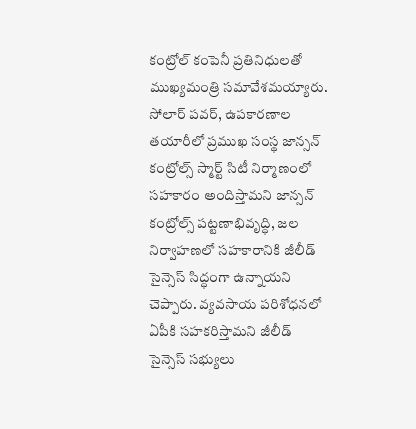కంట్రోల్ కంపెనీ ప్రతినిధులతో ముఖ్యమంత్రి సమావేశమయ్యారు. సోలార్ పవర్, ఉపకారణాల తయారీలో ప్రముఖ సంస్థ జాన్సన్ కంట్రోల్స్ స్మార్ట్ సిటీ నిర్మాణంలో సహకారం అందిస్తామని జాన్సన్ కంట్రోల్స్ పట్టణాభివృద్ధి, జల నిర్వాహణలో సహకారానికి జీలీడ్ సైన్సెస్ సిద్ధంగా ఉన్నాయని చెప్పారు. వ్యవసాయ పరిశోధనలో ఏపీకి సహకరిస్తామని జీలీడ్ సైన్సెస్ సభ్యులు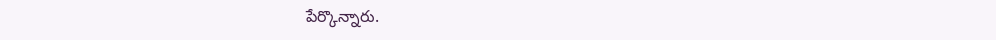పేర్కొన్నారు.